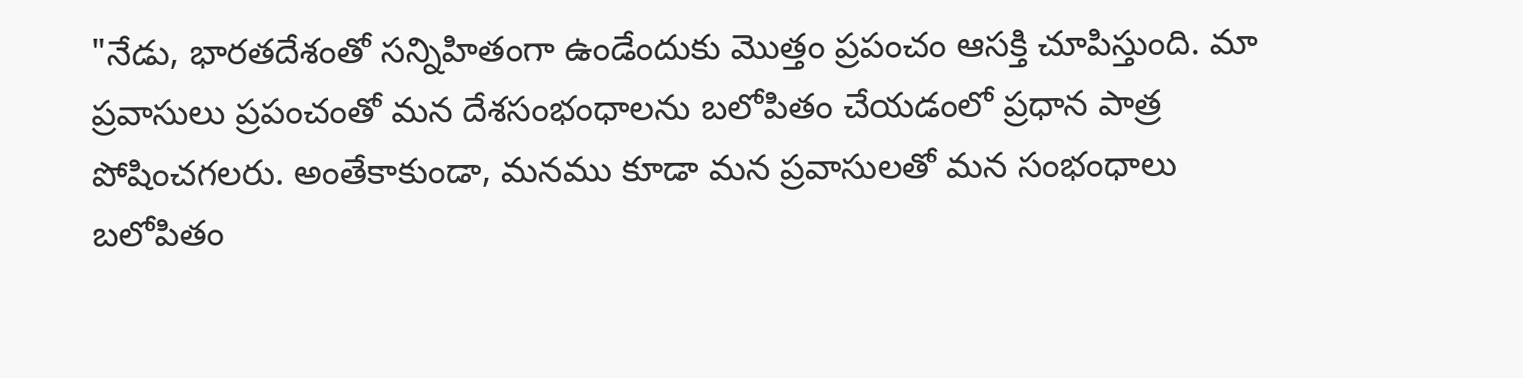"నేడు, భారతదేశంతో సన్నిహితంగా ఉండేందుకు మొత్తం ప్రపంచం ఆసక్తి చూపిస్తుంది. మా ప్రవాసులు ప్రపంచంతో మన దేశసంభంధాలను బలోపితం చేయడంలో ప్రధాన పాత్ర పోషించగలరు. అంతేకాకుండా, మనము కూడా మన ప్రవాసులతో మన సంభంధాలు బలోపితం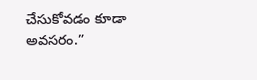చేసుకోవడం కూడా అవసరం.”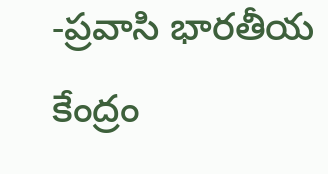-ప్రవాసి భారతీయ కేంద్రం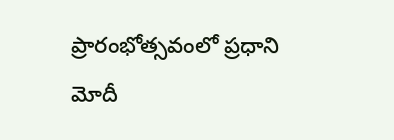ప్రారంభోత్సవంలో ప్రధాని మోదీ